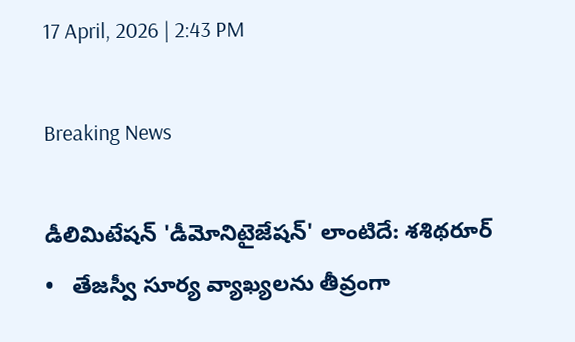17 April, 2026 | 2:43 PM

Breaking News

డీలిమిటేషన్ 'డీమోనిటైజేషన్' లాంటిదే: శశిథరూర్   •   తేజస్వీ సూర్య వ్యాఖ్యలను తీవ్రంగా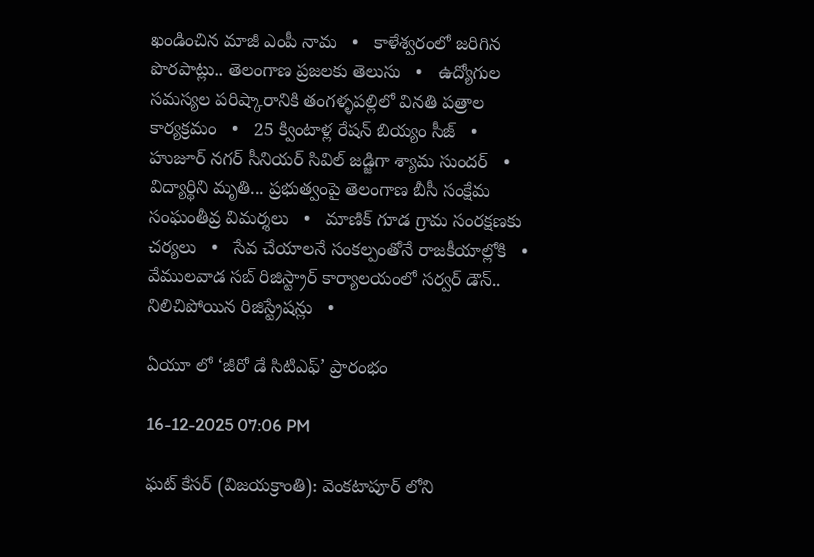ఖండించిన మాజీ ఎంపీ నామ   •   కాళేశ్వరంలో జరిగిన పొరపాట్లు.. తెలంగాణ ప్రజలకు తెలుసు   •   ఉద్యోగుల సమస్యల పరిష్కారానికి తంగళ్ళపల్లిలో వినతి పత్రాల కార్యక్రమం   •   25 క్వింటాళ్ల రేషన్ బియ్యం సీజ్   •   హుజూర్ నగర్ సీనియర్ సివిల్ జడ్జిగా శ్యామ సుందర్   •   విద్యార్థిని మృతి... ప్రభుత్వంపై తెలంగాణ బీసీ సంక్షేమ సంఘంతీవ్ర విమర్శలు   •   మాణిక్ గూడ గ్రామ సంరక్షణకు చర్యలు   •   సేవ చేయాలనే సంకల్పంతోనే రాజకీయాల్లోకి   •   వేములవాడ సబ్ రిజిస్ట్రార్ కార్యాలయంలో సర్వర్ డౌన్.. నిలిచిపోయిన రిజిస్ట్రేషన్లు   •

ఏయూ లో ‘జీరో డే సిటిఎఫ్’ ప్రారంభం

16-12-2025 07:06 PM

ఘట్ కేసర్ (విజయక్రాంతి): వెంకటాపూర్ లోని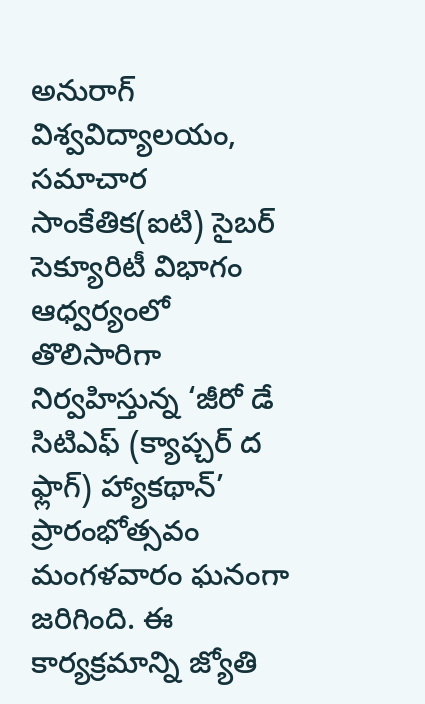అనురాగ్ విశ్వవిద్యాలయం, సమాచార సాంకేతిక(ఐటి) సైబర్ సెక్యూరిటీ విభాగం ఆధ్వర్యంలో తొలిసారిగా నిర్వహిస్తున్న ‘జీరో డే సిటిఎఫ్ (క్యాప్చర్ ద ఫ్లాగ్) హ్యాకథాన్’ ప్రారంభోత్సవం మంగళవారం ఘనంగా జరిగింది. ఈ కార్యక్రమాన్ని జ్యోతి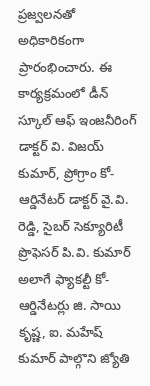ప్రజ్వలనతో అధికారికంగా ప్రారంభించారు. ఈ కార్యక్రమంలో డీన్ స్కూల్ ఆఫ్ ఇంజనీరింగ్ డాక్టర్ వి. విజయ్ కుమార్, ప్రోగ్రాం కో-ఆర్డినేటర్ డాక్టర్ వై.వి. రెడ్డి, సైబర్ సెక్యూరిటీ ప్రొఫెసర్ పి.వి. కుమార్ అలాగే ఫ్యాకల్టీ కో-ఆర్డినేటర్లు జి. సాయి కృష్ణ, ఐ. మహేష్ కుమార్ పాల్గొని జ్యోతి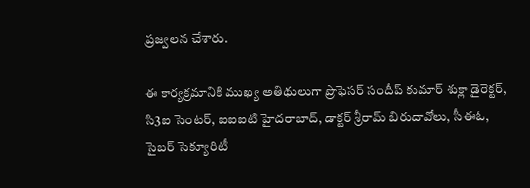ప్రజ్వలన చేశారు.

ఈ కార్యక్రమానికి ముఖ్య అతిథులుగా ప్రొఫెసర్ సందీప్ కుమార్ శుక్లా డైరెక్టర్, సి3ఐ సెంటర్, ఐఐఐటి హైదరాబాద్, డాక్టర్ శ్రీరామ్ బిరుదావోలు, సీఈఓ, సైబర్ సెక్యూరిటీ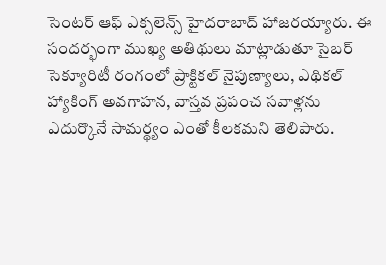సెంటర్ ఆఫ్ ఎక్సలెన్స్ హైదరాబాద్ హాజరయ్యారు. ఈ సందర్భంగా ముఖ్య అతిథులు మాట్లాడుతూ సైబర్ సెక్యూరిటీ రంగంలో ప్రాక్టికల్ నైపుణ్యాలు, ఎథికల్ హ్యాకింగ్ అవగాహన, వాస్తవ ప్రపంచ సవాళ్లను ఎదుర్కొనే సామర్థ్యం ఎంతో కీలకమని తెలిపారు.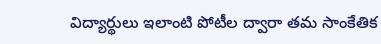విద్యార్థులు ఇలాంటి పోటీల ద్వారా తమ సాంకేతిక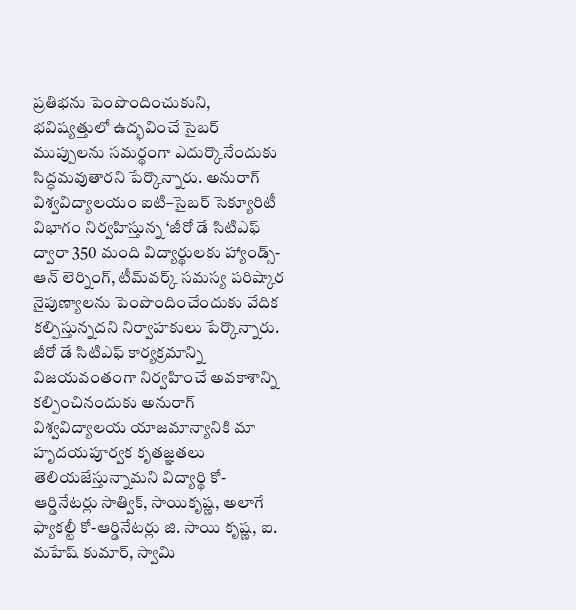ప్రతిభను పెంపొందించుకుని, భవిష్యత్తులో ఉద్భవించే సైబర్ ముప్పులను సమర్థంగా ఎదుర్కొనేందుకు సిద్ధమవుతారని పేర్కొన్నారు. అనురాగ్ విశ్వవిద్యాలయం ఐటి–సైబర్ సెక్యూరిటీ విభాగం నిర్వహిస్తున్న ‘జీరో డే సిటిఎఫ్ ద్వారా 350 మంది విద్యార్థులకు హ్యాండ్స్-ఆన్ లెర్నింగ్, టీమ్‌వర్క్ సమస్య పరిష్కార నైపుణ్యాలను పెంపొందించేందుకు వేదిక కల్పిస్తున్నదని నిర్వాహకులు పేర్కొన్నారు. జీరో డే సిటిఎఫ్ కార్యక్రమాన్ని విజయవంతంగా నిర్వహించే అవకాశాన్ని కల్పించినందుకు అనురాగ్ విశ్వవిద్యాలయ యాజమాన్యానికి మా హృదయపూర్వక కృతజ్ఞతలు తెలియజేస్తున్నామని విద్యార్థి కో-ఆర్డినేటర్లు సాత్విక్, సాయికృష్ణ, అలాగే ఫ్యాకల్టీ కో-ఆర్డినేటర్లు జి. సాయి కృష్ణ, ఐ. మహేష్ కుమార్, స్వామి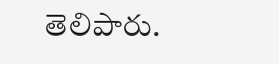తెలిపారు.